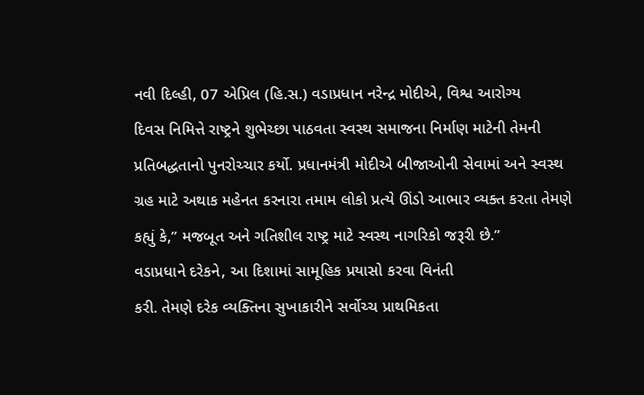નવી દિલ્હી, 07 એપ્રિલ (હિ.સ.) વડાપ્રધાન નરેન્દ્ર મોદીએ, વિશ્વ આરોગ્ય
દિવસ નિમિત્તે રાષ્ટ્રને શુભેચ્છા પાઠવતા સ્વસ્થ સમાજના નિર્માણ માટેની તેમની
પ્રતિબદ્ધતાનો પુનરોચ્ચાર કર્યો. પ્રધાનમંત્રી મોદીએ બીજાઓની સેવામાં અને સ્વસ્થ
ગ્રહ માટે અથાક મહેનત કરનારા તમામ લોકો પ્રત્યે ઊંડો આભાર વ્યક્ત કરતા તેમણે
કહ્યું કે,” મજબૂત અને ગતિશીલ રાષ્ટ્ર માટે સ્વસ્થ નાગરિકો જરૂરી છે.”
વડાપ્રધાને દરેકને, આ દિશામાં સામૂહિક પ્રયાસો કરવા વિનંતી
કરી. તેમણે દરેક વ્યક્તિના સુખાકારીને સર્વોચ્ચ પ્રાથમિકતા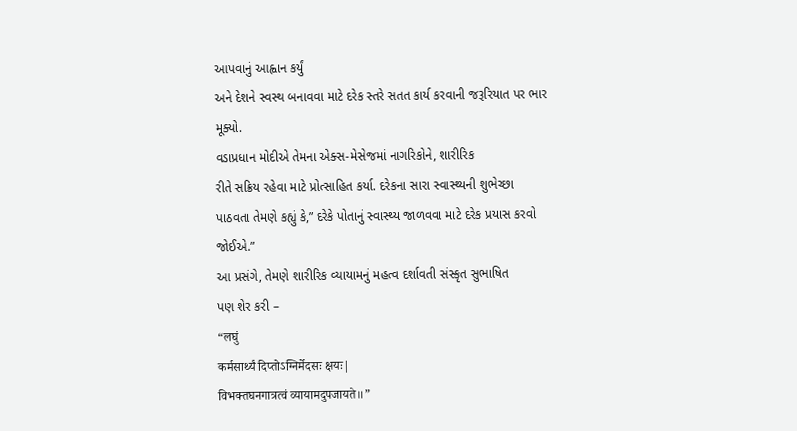આપવાનું આહ્વાન કર્યું
અને દેશને સ્વસ્થ બનાવવા માટે દરેક સ્તરે સતત કાર્ય કરવાની જરૂરિયાત પર ભાર
મૂક્યો.
વડાપ્રધાન મોદીએ તેમના એક્સ-મેસેજમાં નાગરિકોને, શારીરિક
રીતે સક્રિય રહેવા માટે પ્રોત્સાહિત કર્યા. દરેકના સારા સ્વાસ્થ્યની શુભેચ્છા
પાઠવતા તેમણે કહ્યું કે,” દરેકે પોતાનું સ્વાસ્થ્ય જાળવવા માટે દરેક પ્રયાસ કરવો
જોઈએ.”
આ પ્રસંગે, તેમણે શારીરિક વ્યાયામનું મહત્વ દર્શાવતી સંસ્કૃત સુભાષિત
પણ શેર કરી –
“लघुं
कर्मसार्थ्यं दिप्तोऽग्निर्मेदसः क्षयः|
विभक्तघनगात्रत्वं व्यायामदुपजायते॥”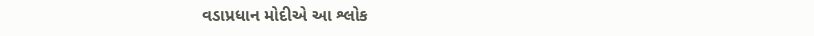વડાપ્રધાન મોદીએ આ શ્લોક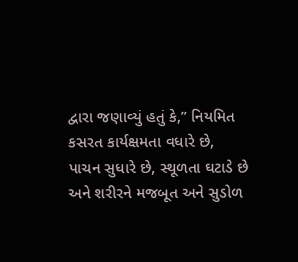દ્વારા જણાવ્યું હતું કે,” નિયમિત
કસરત કાર્યક્ષમતા વધારે છે,
પાચન સુધારે છે, સ્થૂળતા ઘટાડે છે
અને શરીરને મજબૂત અને સુડોળ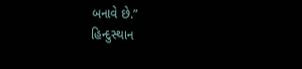બનાવે છે.”
હિન્દુસ્થાન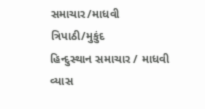સમાચાર/માધવી ત્રિપાઠી/મુકુંદ
હિન્દુસ્થાન સમાચાર / માધવી વ્યાસ